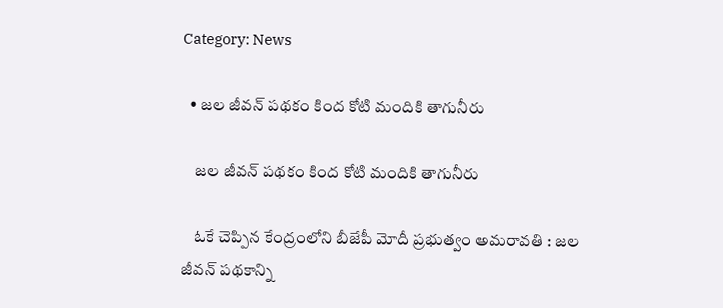Category: News

  • జ‌ల జీవ‌న్ ప‌థ‌కం కింద కోటి మందికి తాగునీరు

    జ‌ల జీవ‌న్ ప‌థ‌కం కింద కోటి మందికి తాగునీరు

    ఓకే చెప్పిన కేంద్రంలోని బీజేపీ మోదీ ప్ర‌భుత్వం అమ‌రావ‌తి : జ‌ల జీవ‌న్ ప‌థ‌కాన్ని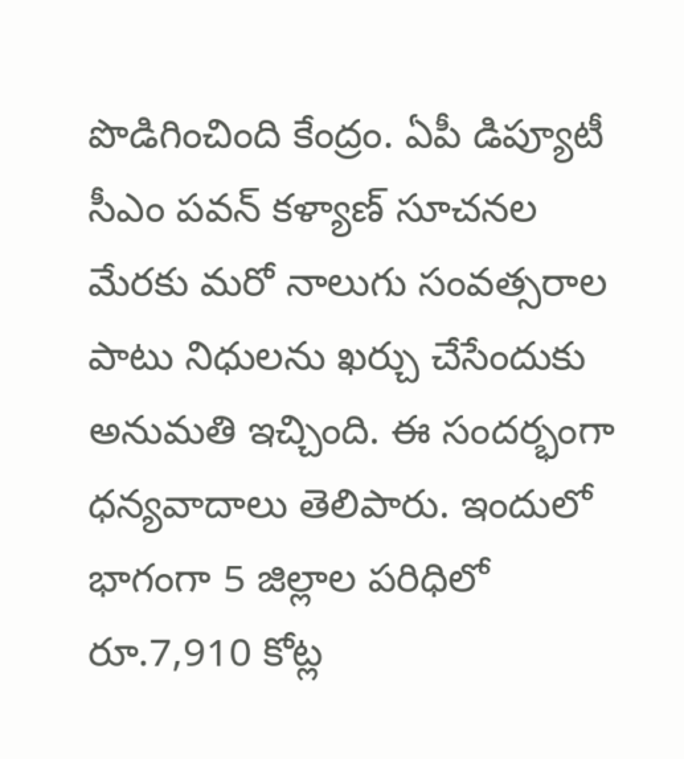పొడిగించింది కేంద్రం. ఏపీ డిప్యూటీ సీఎం ప‌వ‌న్ క‌ళ్యాణ్ సూచ‌న‌ల మేర‌కు మ‌రో నాలుగు సంవ‌త్స‌రాల పాటు నిధుల‌ను ఖ‌ర్చు చేసేందుకు అనుమ‌తి ఇచ్చింది. ఈ సంద‌ర్భంగా ధ‌న్య‌వాదాలు తెలిపారు. ఇందులో భాగంగా 5 జిల్లాల పరిధిలో రూ.7,910 కోట్ల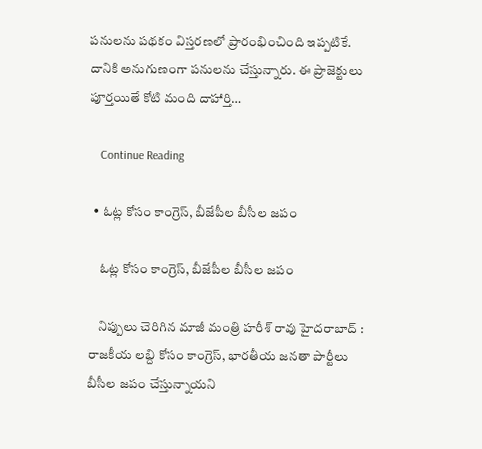పనులను పథకం విస్తరణలో ప్రారంభించింది ఇప్ప‌టికే. దానికి అనుగుణంగా పనులను చేస్తున్నారు. ఈ ప్రాజెక్టులు పూర్తయితే కోటి మంది దాహార్తి…

    Continue Reading

  • ఓట్ల‌ కోసం కాంగ్రెస్, బీజేపీల బీసీల జ‌పం

    ఓట్ల‌ కోసం కాంగ్రెస్, బీజేపీల బీసీల జ‌పం

    నిప్పులు చెరిగిన మాజీ మంత్రి హ‌రీశ్ రావు హైద‌రాబాద్ : రాజ‌కీయ ల‌బ్ది కోసం కాంగ్రెస్, భార‌తీయ జ‌న‌తా పార్టీలు బీసీల జ‌పం చేస్తున్నాయ‌ని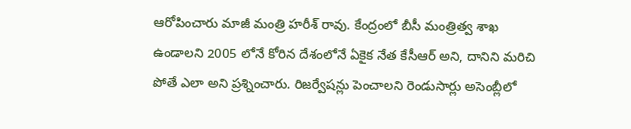ఆరోపించారు మాజీ మంత్రి హ‌రీశ్ రావు. కేంద్రంలో బీసీ మంత్రిత్వ శాఖ ఉండాలని 2005 లోనే కోరిన దేశంలోనే ఏకైక నేత కేసీఆర్ అని, దానిని మ‌రిచి పోతే ఎలా అని ప్ర‌శ్నించారు. రిజర్వేషన్లు పెంచాలని రెండుసార్లు అసెంబ్లీలో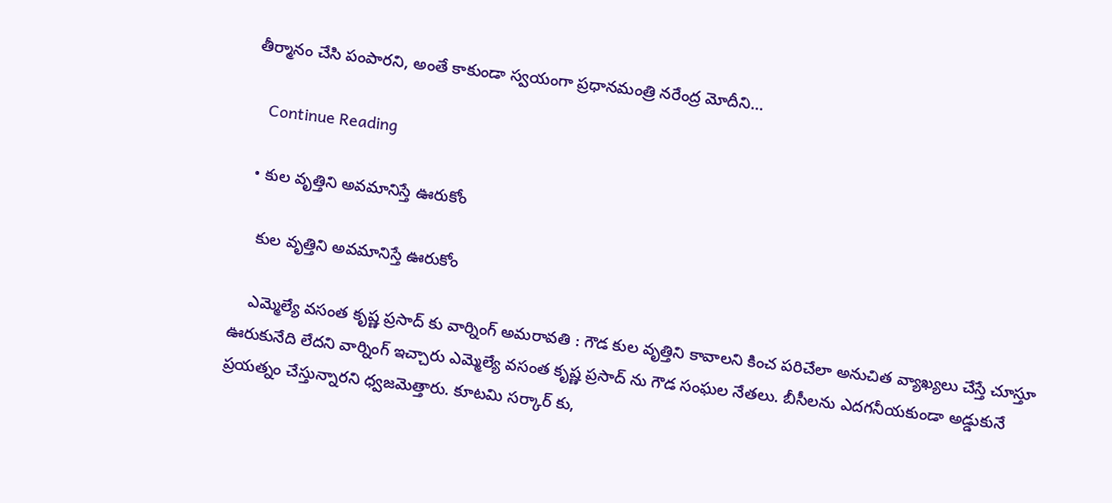తీర్మానం చేసి పంపారని, అంతే కాకుండా స్వ‌యంగా ప్ర‌ధాన‌మంత్రి న‌రేంద్ర మోదీని…

    Continue Reading

  • కుల వృత్తిని అవ‌మానిస్తే ఊరుకోం

    కుల వృత్తిని అవ‌మానిస్తే ఊరుకోం

    ఎమ్మెల్యే వ‌సంత కృష్ణ ప్ర‌సాద్ కు వార్నింగ్ అమ‌రావ‌తి : గౌడ కుల వృత్తిని కావాల‌ని కించ ప‌రిచేలా అనుచిత వ్యాఖ్య‌లు చేస్తే చూస్తూ ఊరుకునేది లేద‌ని వార్నింగ్ ఇచ్చారు ఎమ్మెల్యే వ‌సంత కృష్ణ ప్ర‌సాద్ ను గౌడ సంఘ‌ల నేత‌లు. బీసీల‌ను ఎద‌గ‌నీయ‌కుండా అడ్డుకునే ప్ర‌య‌త్నం చేస్తున్నార‌ని ధ్వ‌జ‌మెత్తారు. కూట‌మి స‌ర్కార్ కు,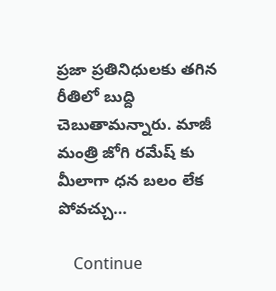ప్ర‌జా ప్ర‌తినిధుల‌కు త‌గిన రీతిలో బుద్ది చెబుతామ‌న్నారు. మాజీ మంత్రి జోగి ర‌మేష్ కు మీలాగా ధ‌న బ‌లం లేక పోవ‌చ్చు…

    Continue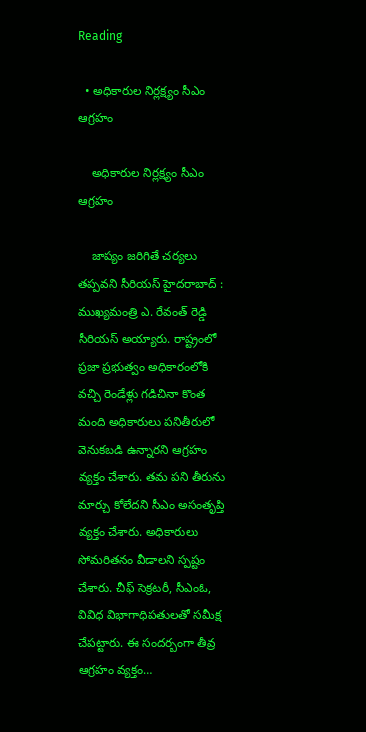Reading

  • అధికారుల నిర్ల‌క్ష్యం సీఎం ఆగ్ర‌హం

    అధికారుల నిర్ల‌క్ష్యం సీఎం ఆగ్ర‌హం

    జాప్యం జ‌రిగితే చ‌ర్య‌లు త‌ప్ప‌వ‌ని సీరియస్ హైద‌రాబాద్ : ముఖ్య‌మంత్రి ఎ. రేవంత్ రెడ్డి సీరియ‌స్ అయ్యారు. రాష్ట్రంలో ప్రజా ప్రభుత్వం అధికారంలోకి వచ్చి రెండేళ్లు గడిచినా కొంత మంది అధికారులు పనితీరులో వెనుకబడి ఉన్నారని ఆగ్ర‌హం వ్య‌క్తం చేశారు. త‌మ పని తీరును మార్చు కోలేదని సీఎం అసంతృప్తి వ్యక్తం చేశారు. అధికారులు సోమరితనం వీడాలని స్ప‌ష్టం చేశారు. చీఫ్ సెక్ర‌ట‌రీ, సీఎంఓ, వివిధ విభాగాధిప‌తుల‌తో స‌మీక్ష చేప‌ట్టారు. ఈ సంద‌ర్బంగా తీవ్ర ఆగ్ర‌హం వ్య‌క్తం…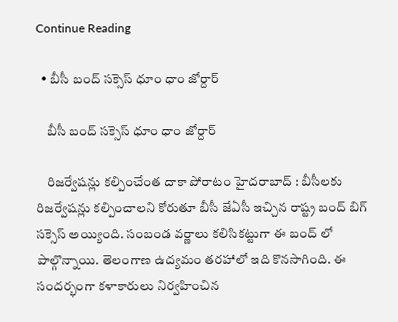Continue Reading

  • బీసీ బంద్ స‌క్సెస్ ధూం ధాం జోర్దార్

    బీసీ బంద్ స‌క్సెస్ ధూం ధాం జోర్దార్

    రిజ‌ర్వేష‌న్లు క‌ల్పించేంత దాకా పోరాటం హైద‌రాబాద్ : బీసీల‌కు రిజ‌ర్వేష‌న్లు క‌ల్పించాల‌ని కోరుతూ బీసీ జేఏసీ ఇచ్చిన రాష్ట్ర బంద్ బిగ్ స‌క్సెస్ అయ్యింది. సంబండ వ‌ర్ణాలు క‌లిసిక‌ట్టుగా ఈ బంద్ లో పాల్గొన్నాయి. తెలంగాణ ఉద్య‌మం త‌ర‌హాలో ఇది కొన‌సాగింది. ఈ సంద‌ర్భంగా క‌ళాకారులు నిర్వ‌హించిన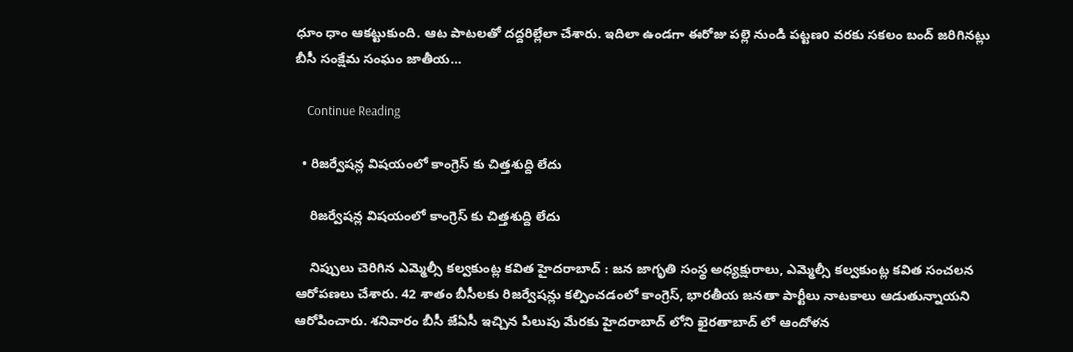ధూం ధాం ఆక‌ట్టుకుంది. ఆట పాట‌ల‌తో ద‌ద్ద‌రిల్లేలా చేశారు. ఇదిలా ఉండ‌గా ఈరోజు పల్లె నుండి పట్టణo వరకు సకలం బంద్ జరిగినట్లు బీసీ సంక్షేమ సంఘం జాతీయ…

    Continue Reading

  • రిజ‌ర్వేష‌న్ల విష‌యంలో కాంగ్రెస్ కు చిత్త‌శుద్ది లేదు

    రిజ‌ర్వేష‌న్ల విష‌యంలో కాంగ్రెస్ కు చిత్త‌శుద్ది లేదు

    నిప్పులు చెరిగిన ఎమ్మెల్సీ క‌ల్వ‌కుంట్ల క‌విత హైద‌రాబాద్ : జ‌న జాగృతి సంస్థ అధ్యక్షురాలు, ఎమ్మెల్సీ క‌ల్వ‌కుంట్ల క‌విత సంచ‌ల‌న ఆరోప‌ణ‌లు చేశారు. 42 శాతం బీసీల‌కు రిజ‌ర్వేష‌న్లు క‌ల్పించ‌డంలో కాంగ్రెస్, భార‌తీయ జ‌న‌తా పార్టీలు నాట‌కాలు ఆడుతున్నాయ‌ని ఆరోపించారు. శ‌నివారం బీసీ జేఏసీ ఇచ్చిన పిలుపు మేర‌కు హైద‌రాబాద్ లోని ఖైర‌తాబాద్ లో ఆందోళన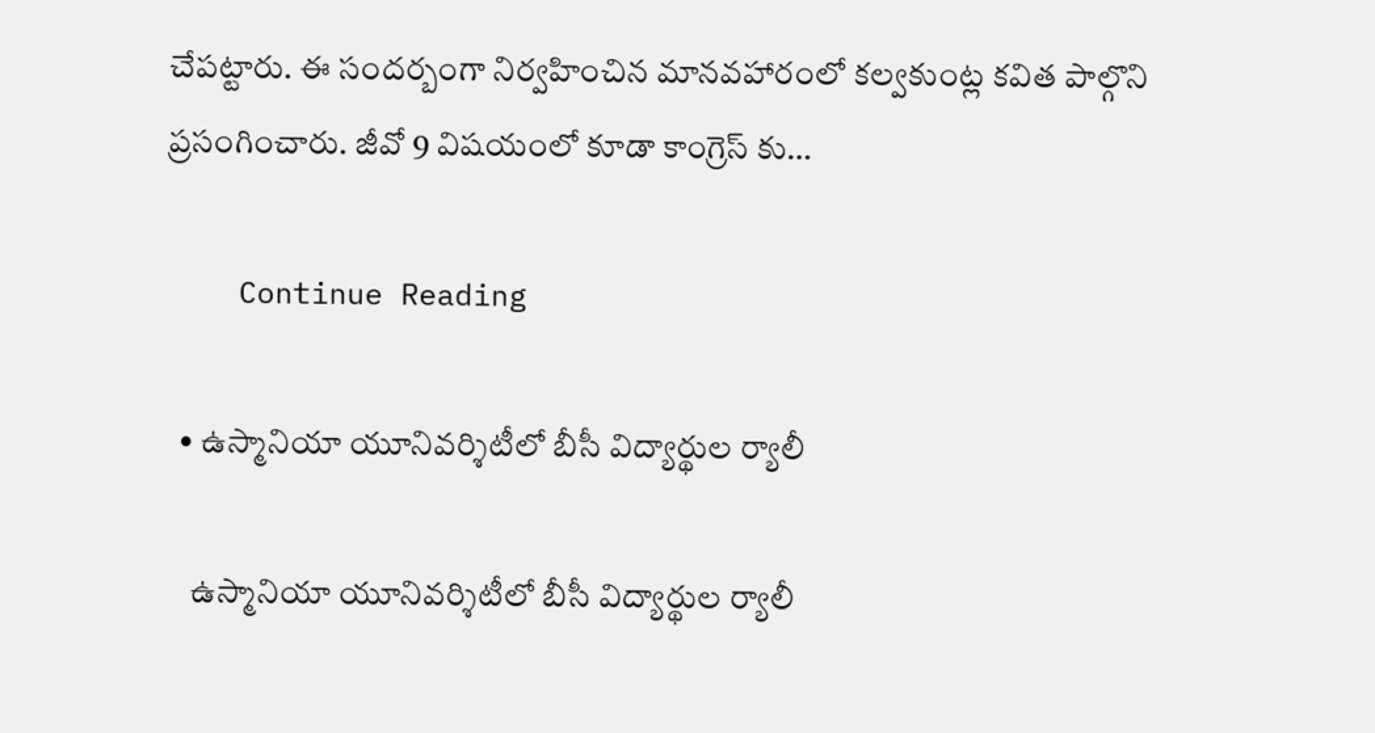చేప‌ట్టారు. ఈ సంద‌ర్బంగా నిర్వ‌హించిన మాన‌వ‌హారంలో క‌ల్వ‌కుంట్ల క‌విత పాల్గొని ప్ర‌సంగించారు. జీవో 9 విషయంలో కూడా కాంగ్రెస్ కు…

    Continue Reading

  • ఉస్మానియా యూనివర్శిటీలో బీసీ విద్యార్థుల ర్యాలీ

    ఉస్మానియా యూనివర్శిటీలో బీసీ విద్యార్థుల ర్యాలీ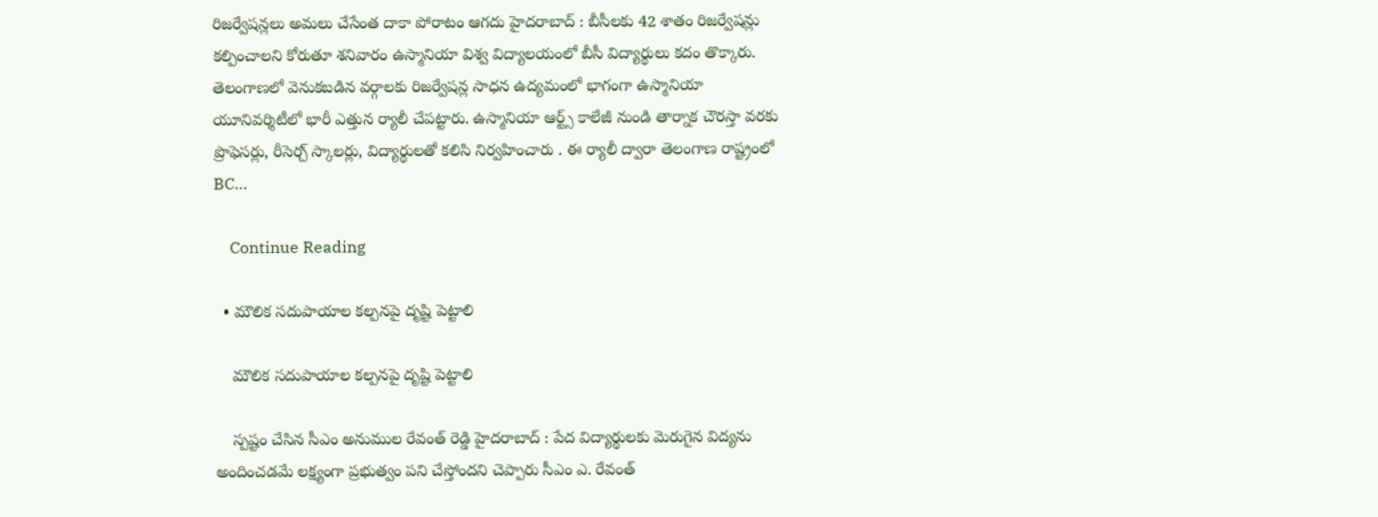రిజ‌ర్వేష‌న్ల‌లు అమ‌లు చేసేంత దాకా పోరాటం ఆగ‌దు హైద‌రాబాద్ : బీసీల‌కు 42 శాతం రిజ‌ర్వేష‌న్లు క‌ల్పించాల‌ని కోరుతూ శ‌నివారం ఉస్మానియా విశ్వ విద్యాల‌యంలో బీసీ విద్యార్థులు క‌దం తొక్కారు. తెలంగాణలో వెనుకబడిన వర్గాలకు రిజర్వేషన్ల సాధన ఉద్యమంలో భాగంగా ఉస్మానియా యూనివర్శిటీలో భారీ ఎత్తున ర్యాలీ చేప‌ట్టారు. ఉస్మానియా ఆర్ట్స్ కాలేజీ నుండి తార్నాక చౌరస్తా వరకు ప్రొఫెసర్లు, రీసెర్చ్ స్కాలర్లు, విద్యార్థులతో కలిసి నిర్వహించారు . ఈ ర్యాలీ ద్వారా తెలంగాణ రాష్ట్రంలో BC…

    Continue Reading

  • మౌలిక స‌దుపాయాల క‌ల్ప‌న‌పై దృష్టి పెట్టాలి

    మౌలిక స‌దుపాయాల క‌ల్ప‌న‌పై దృష్టి పెట్టాలి

    స్ప‌ష్టం చేసిన సీఎం అనుముల రేవంత్ రెడ్డి హైద‌రాబాద్ : పేద విద్యార్థుల‌కు మెరుగైన విద్య‌ను అందించ‌డ‌మే ల‌క్ష్యంగా ప్ర‌భుత్వం ప‌ని చేస్తోంద‌ని చెప్పారు సీఎం ఎ. రేవంత్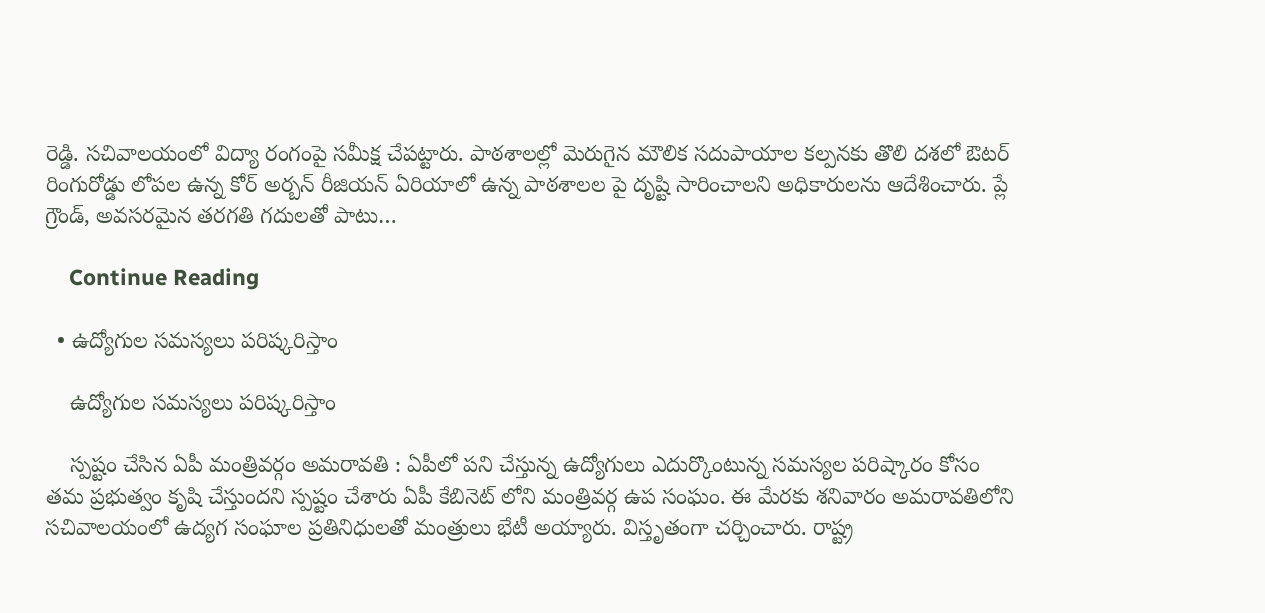రెడ్డి. స‌చివాల‌యంలో విద్యా రంగంపై స‌మీక్ష చేప‌ట్టారు. పాఠశాలల్లో మెరుగైన మౌలిక సదుపాయాల కల్పనకు తొలి దశలో ఔటర్ రింగురోడ్డు లోపల ఉన్న కోర్ అర్బన్ రీజియన్ ఏరియాలో ఉన్న పాఠశాలల పై దృష్టి సారించాలని అధికారులను ఆదేశించారు. ప్లే గ్రౌండ్, అవసరమైన తరగతి గదులతో పాటు…

    Continue Reading

  • ఉద్యోగుల స‌మ‌స్య‌లు ప‌రిష్క‌రిస్తాం

    ఉద్యోగుల స‌మ‌స్య‌లు ప‌రిష్క‌రిస్తాం

    స్ప‌ష్టం చేసిన ఏపీ మంత్రివ‌ర్గం అమ‌రావ‌తి : ఏపీలో ప‌ని చేస్తున్న ఉద్యోగులు ఎదుర్కొంటున్న స‌మ‌స్య‌ల ప‌రిష్కారం కోసం త‌మ ప్ర‌భుత్వం కృషి చేస్తుంద‌ని స్ప‌ష్టం చేశారు ఏపీ కేబినెట్ లోని మంత్రివ‌ర్గ ఉప సంఘం. ఈ మేర‌కు శ‌నివారం అమ‌రావ‌తిలోని స‌చివాల‌యంలో ఉద్య‌గ సంఘాల ప్ర‌తినిధుల‌తో మంత్రులు భేటీ అయ్యారు. విస్తృతంగా చ‌ర్చించారు. రాష్ట్ర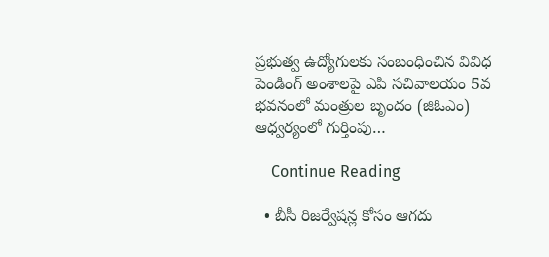ప్రభుత్వ ఉద్యోగులకు సంబంధించిన వివిధ పెండింగ్ అంశాలపై ఎపి సచివాలయం 5వ భవనంలో మంత్రుల బృందం (జిఓఎం) ఆధ్వర్యంలో గుర్తింపు…

    Continue Reading

  • బీసీ రిజ‌ర్వేష‌న్ల కోసం ఆగ‌దు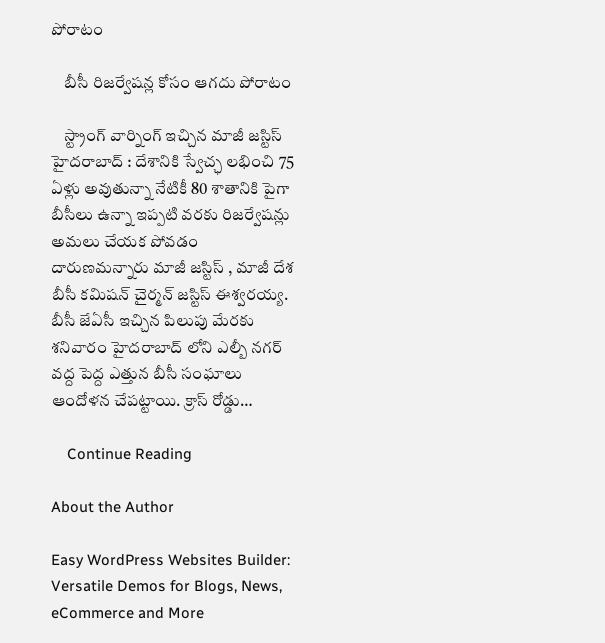పోరాటం

    బీసీ రిజ‌ర్వేష‌న్ల కోసం ఆగ‌దు పోరాటం

    స్ట్రాంగ్ వార్నింగ్ ఇచ్చిన మాజీ జ‌స్టిస్ హైద‌రాబాద్ : దేశానికి స్వేచ్ఛ ల‌భించి 75 ఏళ్లు అవుతున్నా నేటికీ 80 శాతానికి పైగా బీసీలు ఉన్నా ఇప్ప‌టి వ‌ర‌కు రిజ‌ర్వేష‌న్లు అమ‌లు చేయ‌క పోవ‌డం దారుణ‌మ‌న్నారు మాజీ జ‌స్టిస్ , మాజీ దేశ బీసీ క‌మిష‌న్ చైర్మ‌న్ జ‌స్టిస్ ఈశ్వ‌ర‌య్య‌. బీసీ జేఏసీ ఇచ్చిన పిలుపు మేర‌కు శ‌నివారం హైద‌రాబాద్ లోని ఎల్బీ న‌గ‌ర్ వ‌ద్ద పెద్ద ఎత్తున బీసీ సంఘాలు ఆందోళ‌న చేప‌ట్టాయి. క్రాస్ రోడ్డు…

    Continue Reading

About the Author

Easy WordPress Websites Builder: Versatile Demos for Blogs, News, eCommerce and More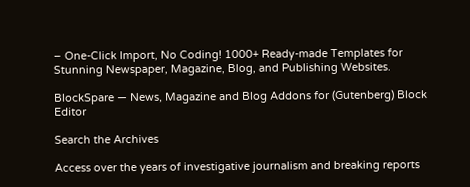– One-Click Import, No Coding! 1000+ Ready-made Templates for Stunning Newspaper, Magazine, Blog, and Publishing Websites.

BlockSpare — News, Magazine and Blog Addons for (Gutenberg) Block Editor

Search the Archives

Access over the years of investigative journalism and breaking reports